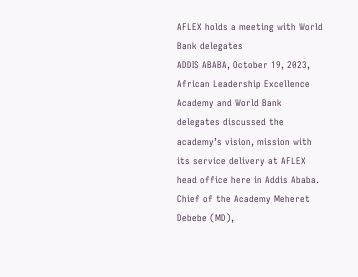AFLEX holds a meeting with World Bank delegates
ADDIS ABABA, October 19, 2023, African Leadership Excellence Academy and World Bank delegates discussed the academy’s vision, mission with its service delivery at AFLEX head office here in Addis Ababa.
Chief of the Academy Meheret Debebe (MD),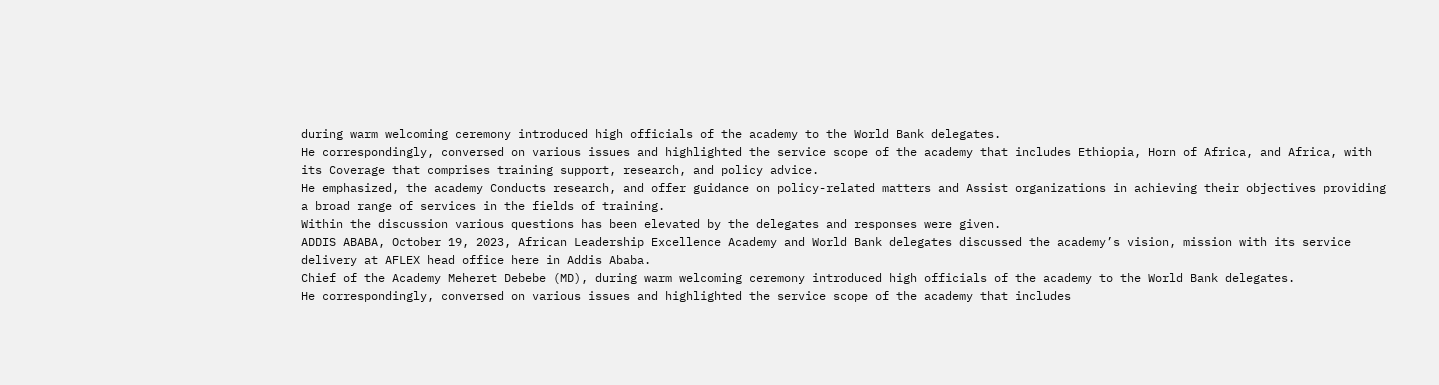during warm welcoming ceremony introduced high officials of the academy to the World Bank delegates.
He correspondingly, conversed on various issues and highlighted the service scope of the academy that includes Ethiopia, Horn of Africa, and Africa, with its Coverage that comprises training support, research, and policy advice.
He emphasized, the academy Conducts research, and offer guidance on policy-related matters and Assist organizations in achieving their objectives providing a broad range of services in the fields of training.
Within the discussion various questions has been elevated by the delegates and responses were given.
ADDIS ABABA, October 19, 2023, African Leadership Excellence Academy and World Bank delegates discussed the academy’s vision, mission with its service delivery at AFLEX head office here in Addis Ababa.
Chief of the Academy Meheret Debebe (MD), during warm welcoming ceremony introduced high officials of the academy to the World Bank delegates.
He correspondingly, conversed on various issues and highlighted the service scope of the academy that includes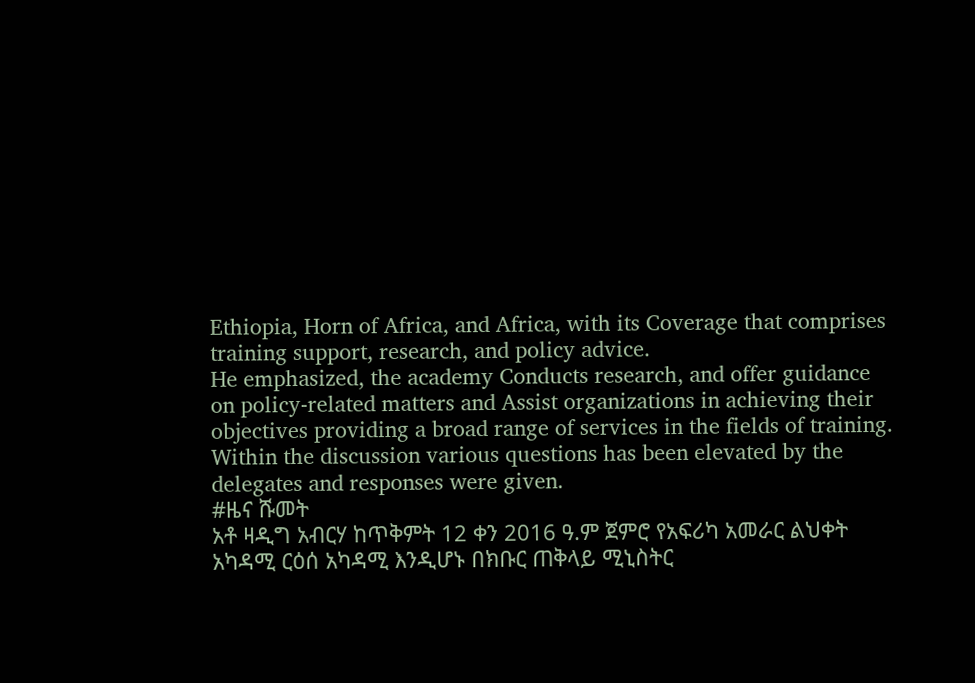Ethiopia, Horn of Africa, and Africa, with its Coverage that comprises training support, research, and policy advice.
He emphasized, the academy Conducts research, and offer guidance on policy-related matters and Assist organizations in achieving their objectives providing a broad range of services in the fields of training.
Within the discussion various questions has been elevated by the delegates and responses were given.
#ዜና ሹመት
አቶ ዛዲግ አብርሃ ከጥቅምት 12 ቀን 2016 ዓ.ም ጀምሮ የአፍሪካ አመራር ልህቀት አካዳሚ ርዕሰ አካዳሚ እንዲሆኑ በክቡር ጠቅላይ ሚኒስትር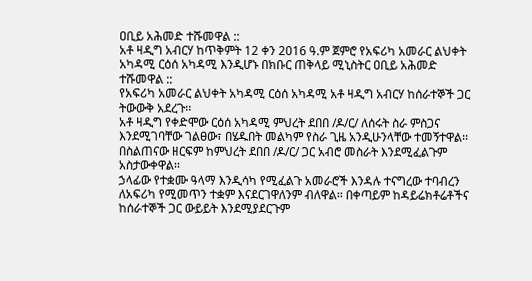ዐቢይ አሕመድ ተሹመዋል ::
አቶ ዛዲግ አብርሃ ከጥቅምት 12 ቀን 2016 ዓ.ም ጀምሮ የአፍሪካ አመራር ልህቀት አካዳሚ ርዕሰ አካዳሚ እንዲሆኑ በክቡር ጠቅላይ ሚኒስትር ዐቢይ አሕመድ ተሹመዋል ::
የአፍሪካ አመራር ልህቀት አካዳሚ ርዕሰ አካዳሚ አቶ ዛዲግ አብርሃ ከሰራተኞች ጋር ትውውቅ አደረጉ፡፡
አቶ ዛዲግ የቀድሞው ርዕሰ አካዳሚ ምህረት ደበበ /ዶ/ር/ ለሰሩት ስራ ምስጋና እንደሚገባቸው ገልፀው፣ በሄዱበት መልካም የስራ ጊዜ አንዲሁንላቸው ተመኝተዋል፡፡ በስልጠናው ዘርፍም ከምህረት ደበበ /ዶ/ር/ ጋር አብሮ መስራት እንደሚፈልጉም አስታውቀዋል፡፡
ኃላፊው የተቋሙ ዓላማ እንዲሳካ የሚፈልጉ አመራሮች እንዳሉ ተናግረው ተባብረን ለአፍሪካ የሚመጥን ተቋም እናደርገዋለንም ብለዋል፡፡ በቀጣይም ከዳይሬክቶሬቶችና ከሰራተኞች ጋር ውይይት እንደሚያደርጉም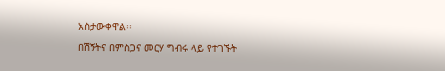አስታውቀዋል፡፡
በሽኝትና በምስጋና መርሃ ግብሩ ላይ የተገኙት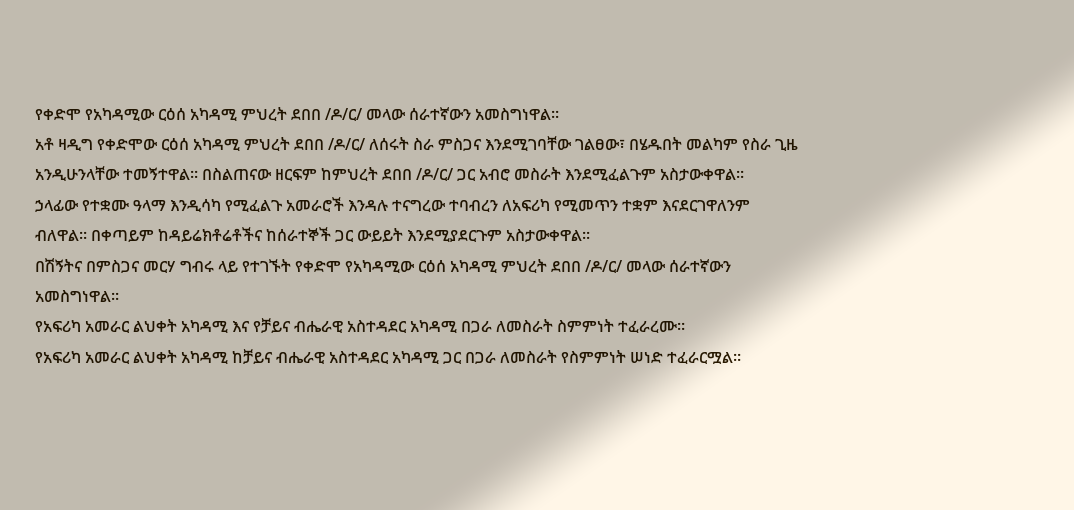የቀድሞ የአካዳሚው ርዕሰ አካዳሚ ምህረት ደበበ /ዶ/ር/ መላው ሰራተኛውን አመስግነዋል፡፡
አቶ ዛዲግ የቀድሞው ርዕሰ አካዳሚ ምህረት ደበበ /ዶ/ር/ ለሰሩት ስራ ምስጋና እንደሚገባቸው ገልፀው፣ በሄዱበት መልካም የስራ ጊዜ አንዲሁንላቸው ተመኝተዋል፡፡ በስልጠናው ዘርፍም ከምህረት ደበበ /ዶ/ር/ ጋር አብሮ መስራት እንደሚፈልጉም አስታውቀዋል፡፡
ኃላፊው የተቋሙ ዓላማ እንዲሳካ የሚፈልጉ አመራሮች እንዳሉ ተናግረው ተባብረን ለአፍሪካ የሚመጥን ተቋም እናደርገዋለንም ብለዋል፡፡ በቀጣይም ከዳይሬክቶሬቶችና ከሰራተኞች ጋር ውይይት እንደሚያደርጉም አስታውቀዋል፡፡
በሽኝትና በምስጋና መርሃ ግብሩ ላይ የተገኙት የቀድሞ የአካዳሚው ርዕሰ አካዳሚ ምህረት ደበበ /ዶ/ር/ መላው ሰራተኛውን አመስግነዋል፡፡
የአፍሪካ አመራር ልህቀት አካዳሚ እና የቻይና ብሔራዊ አስተዳደር አካዳሚ በጋራ ለመስራት ስምምነት ተፈራረሙ።
የአፍሪካ አመራር ልህቀት አካዳሚ ከቻይና ብሔራዊ አስተዳደር አካዳሚ ጋር በጋራ ለመስራት የስምምነት ሠነድ ተፈራርሟል።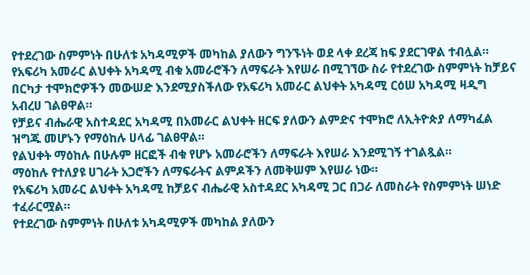የተደረገው ስምምነት በሁለቱ አካዳሚዎች መካከል ያለውን ግንኙነት ወደ ላቀ ደረጃ ከፍ ያደርገዋል ተብሏል።
የአፍሪካ አመራር ልህቀት አካዳሚ ብቁ አመራሮችን ለማፍራት እየሠራ በሚገኘው ስራ የተደረገው ስምምነት ከቻይና በርካታ ተሞክሮዎችን መውሠድ እንደሚያስችለው የአፍሪካ አመራር ልህቀት አካዳሚ ርዕሠ አካዳሚ ዛዲግ አብረሀ ገልፀዋል።
የቻይና ብሔራዊ አስተዳደር አካዳሚ በአመራር ልህቀት ዘርፍ ያለውን ልምድና ተሞክሮ ለኢትዮጵያ ለማካፈል ዝግጁ መሆኑን የማዕከሉ ሀላፊ ገልፀዋል።
የልህቀት ማዕከሉ በሁሉም ዘርፎች ብቁ የሆኑ አመራሮችን ለማፍራት እየሠራ እንደሚገኝ ተገልጿል።
ማዕከሉ የተለያዩ ሀገራት አጋሮችን ለማፍራትና ልምዶችን ለመቅሠም እየሠራ ነው።
የአፍሪካ አመራር ልህቀት አካዳሚ ከቻይና ብሔራዊ አስተዳደር አካዳሚ ጋር በጋራ ለመስራት የስምምነት ሠነድ ተፈራርሟል።
የተደረገው ስምምነት በሁለቱ አካዳሚዎች መካከል ያለውን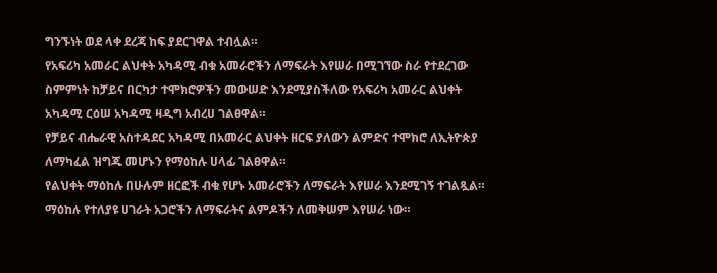ግንኙነት ወደ ላቀ ደረጃ ከፍ ያደርገዋል ተብሏል።
የአፍሪካ አመራር ልህቀት አካዳሚ ብቁ አመራሮችን ለማፍራት እየሠራ በሚገኘው ስራ የተደረገው ስምምነት ከቻይና በርካታ ተሞክሮዎችን መውሠድ እንደሚያስችለው የአፍሪካ አመራር ልህቀት አካዳሚ ርዕሠ አካዳሚ ዛዲግ አብረሀ ገልፀዋል።
የቻይና ብሔራዊ አስተዳደር አካዳሚ በአመራር ልህቀት ዘርፍ ያለውን ልምድና ተሞክሮ ለኢትዮጵያ ለማካፈል ዝግጁ መሆኑን የማዕከሉ ሀላፊ ገልፀዋል።
የልህቀት ማዕከሉ በሁሉም ዘርፎች ብቁ የሆኑ አመራሮችን ለማፍራት እየሠራ እንደሚገኝ ተገልጿል።
ማዕከሉ የተለያዩ ሀገራት አጋሮችን ለማፍራትና ልምዶችን ለመቅሠም እየሠራ ነው።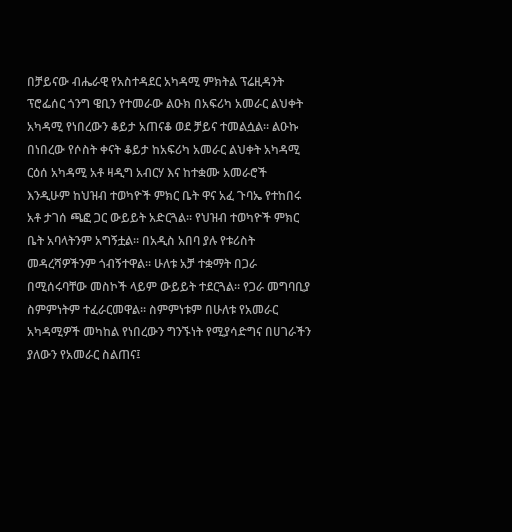በቻይናው ብሔራዊ የአስተዳደር አካዳሚ ምክትል ፕሬዚዳንት ፕሮፌሰር ጎንግ ዌቢን የተመራው ልዑክ በአፍሪካ አመራር ልህቀት አካዳሚ የነበረውን ቆይታ አጠናቆ ወደ ቻይና ተመልሷል። ልዑኩ በነበረው የሶስት ቀናት ቆይታ ከአፍሪካ አመራር ልህቀት አካዳሚ ርዕሰ አካዳሚ አቶ ዛዲግ አብርሃ እና ከተቋሙ አመራሮች እንዲሁም ከህዝብ ተወካዮች ምክር ቤት ዋና አፈ ጉባኤ የተከበሩ አቶ ታገሰ ጫፎ ጋር ውይይት አድርጓል። የህዝብ ተወካዮች ምክር ቤት አባላትንም አግኝቷል። በአዲስ አበባ ያሉ የቱሪስት መዳረሻዎችንም ጎብኝተዋል። ሁለቱ አቻ ተቋማት በጋራ በሚሰሩባቸው መስኮች ላይም ውይይት ተደርጓል። የጋራ መግባቢያ ስምምነትም ተፈራርመዋል። ስምምነቱም በሁለቱ የአመራር አካዳሚዎች መካከል የነበረውን ግንኙነት የሚያሳድግና በሀገራችን ያለውን የአመራር ስልጠና፤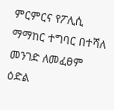ምርምርና የፖሊሲ ማማከር ተግባር በተሻለ መንገድ ለመፈፀም ዕድል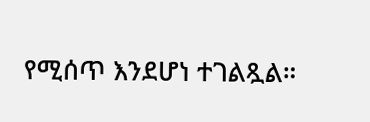የሚሰጥ እንደሆነ ተገልጿል።